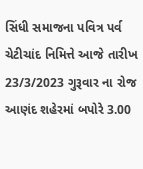સિંધી સમાજના પવિત્ર પર્વ ચેટીચાંદ નિમિત્તે આજે તારીખ 23/3/2023 ગુરૂવાર ના રોજ આણંદ શહેરમાં બપોરે 3.00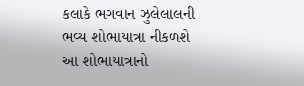કલાકે ભગવાન ઝુલેલાલની ભવ્ય શોભાયાત્રા નીકળશે આ શોભાયાત્રાનો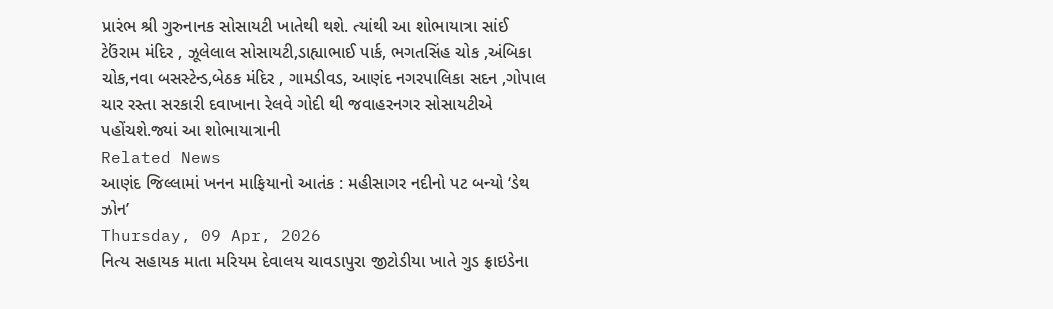પ્રારંભ શ્રી ગુરુનાનક સોસાયટી ખાતેથી થશે. ત્યાંથી આ શોભાયાત્રા સાંઈ ટેઉંરામ મંદિર , ઝૂલેલાલ સોસાયટી,ડાહ્યાભાઈ પાર્ક, ભગતસિંહ ચોક ,અંબિકા ચોક,નવા બસસ્ટેન્ડ,બેઠક મંદિર , ગામડીવડ, આણંદ નગરપાલિકા સદન ,ગોપાલ ચાર રસ્તા સરકારી દવાખાના રેલવે ગોદી થી જવાહરનગર સોસાયટીએ પહોંચશે.જ્યાં આ શોભાયાત્રાની
Related News
આણંદ જિલ્લામાં ખનન માફિયાનો આતંક : મહીસાગર નદીનો પટ બન્યો ‘ડેથ ઝોન’
Thursday, 09 Apr, 2026
નિત્ય સહાયક માતા મરિયમ દેવાલય ચાવડાપુરા જીટોડીયા ખાતે ગુડ ફ્રાઇડેના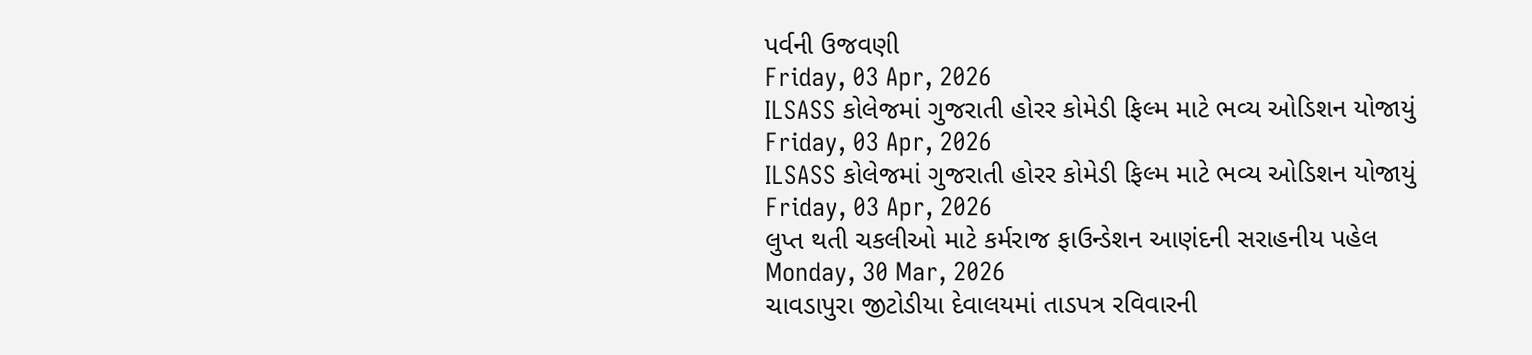પર્વની ઉજવણી
Friday, 03 Apr, 2026
ILSASS કોલેજમાં ગુજરાતી હોરર કોમેડી ફિલ્મ માટે ભવ્ય ઓડિશન યોજાયું
Friday, 03 Apr, 2026
ILSASS કોલેજમાં ગુજરાતી હોરર કોમેડી ફિલ્મ માટે ભવ્ય ઓડિશન યોજાયું
Friday, 03 Apr, 2026
લુપ્ત થતી ચકલીઓ માટે કર્મરાજ ફાઉન્ડેશન આણંદની સરાહનીય પહેલ
Monday, 30 Mar, 2026
ચાવડાપુરા જીટોડીયા દેવાલયમાં તાડપત્ર રવિવારની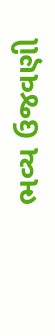ભવ્ય ઉજવણી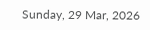Sunday, 29 Mar, 2026